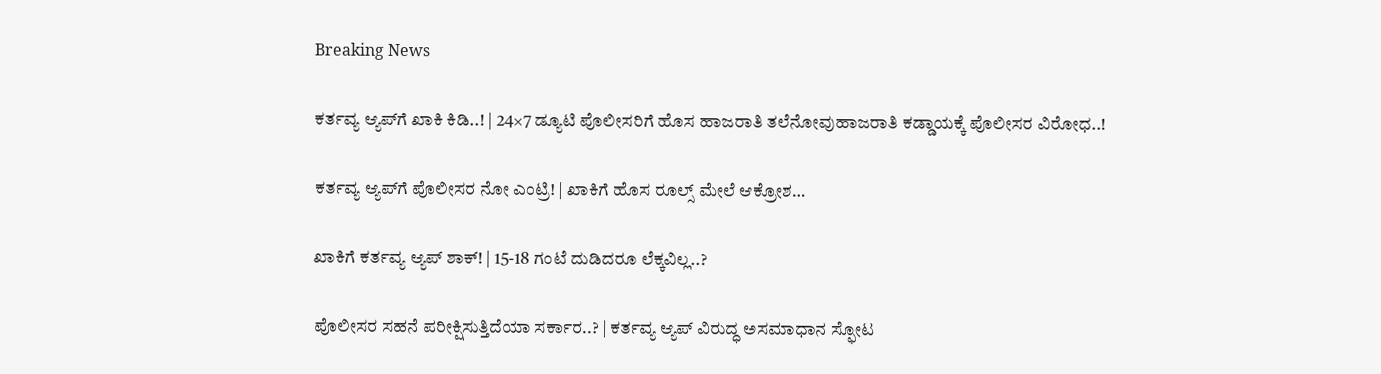Breaking News

ಕರ್ತವ್ಯ ಆ್ಯಪ್‌ಗೆ ಖಾಕಿ ಕಿಡಿ..! | 24×7 ಡ್ಯೂಟಿ ಪೊಲೀಸರಿಗೆ ಹೊಸ ಹಾಜರಾತಿ ತಲೆನೋವುಹಾಜರಾತಿ ಕಡ್ಡಾಯಕ್ಕೆ ಪೊಲೀಸರ ವಿರೋಧ..!

ಕರ್ತವ್ಯ ಆ್ಯಪ್‌ಗೆ ಪೊಲೀಸರ ನೋ ಎಂಟ್ರಿ! | ಖಾಕಿಗೆ ಹೊಸ ರೂಲ್ಸ್‌ ಮೇಲೆ ಆಕ್ರೋಶ…

ಖಾಕಿಗೆ ಕರ್ತವ್ಯ ಆ್ಯಪ್ ಶಾಕ್! | 15-18 ಗಂಟೆ ದುಡಿದರೂ ಲೆಕ್ಕವಿಲ್ಲ..?

ಪೊಲೀಸರ ಸಹನೆ ಪರೀಕ್ಷಿಸುತ್ತಿದೆಯಾ ಸರ್ಕಾರ..? | ಕರ್ತವ್ಯ ಆ್ಯಪ್ ವಿರುದ್ಧ ಅಸಮಾಧಾನ ಸ್ಫೋಟ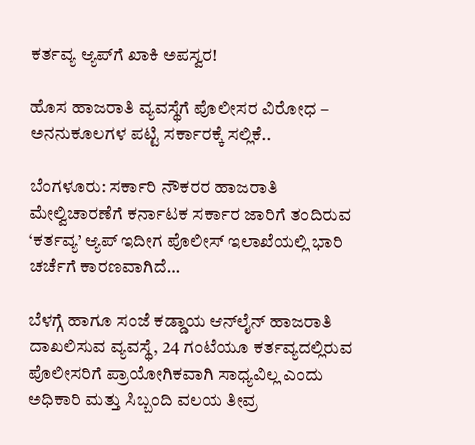ಕರ್ತವ್ಯ ಆ್ಯಪ್‌ಗೆ ಖಾಕಿ ಅಪಸ್ವರ!

ಹೊಸ ಹಾಜರಾತಿ ವ್ಯವಸ್ಥೆಗೆ ಪೊಲೀಸರ ವಿರೋಧ – ಅನನುಕೂಲಗಳ ಪಟ್ಟಿ ಸರ್ಕಾರಕ್ಕೆ ಸಲ್ಲಿಕೆ..

ಬೆಂಗಳೂರು: ಸರ್ಕಾರಿ ನೌಕರರ ಹಾಜರಾತಿ ಮೇಲ್ವಿಚಾರಣೆಗೆ ಕರ್ನಾಟಕ ಸರ್ಕಾರ ಜಾರಿಗೆ ತಂದಿರುವ ‘ಕರ್ತವ್ಯ’ ಆ್ಯಪ್ ಇದೀಗ ಪೊಲೀಸ್ ಇಲಾಖೆಯಲ್ಲಿ ಭಾರಿ ಚರ್ಚೆಗೆ ಕಾರಣವಾಗಿದೆ…

ಬೆಳಗ್ಗೆ ಹಾಗೂ ಸಂಜೆ ಕಡ್ಡಾಯ ಆನ್‌ಲೈನ್ ಹಾಜರಾತಿ ದಾಖಲಿಸುವ ವ್ಯವಸ್ಥೆ, 24 ಗಂಟೆಯೂ ಕರ್ತವ್ಯದಲ್ಲಿರುವ ಪೊಲೀಸರಿಗೆ ಪ್ರಾಯೋಗಿಕವಾಗಿ ಸಾಧ್ಯವಿಲ್ಲ ಎಂದು ಅಧಿಕಾರಿ ಮತ್ತು ಸಿಬ್ಬಂದಿ ವಲಯ ತೀವ್ರ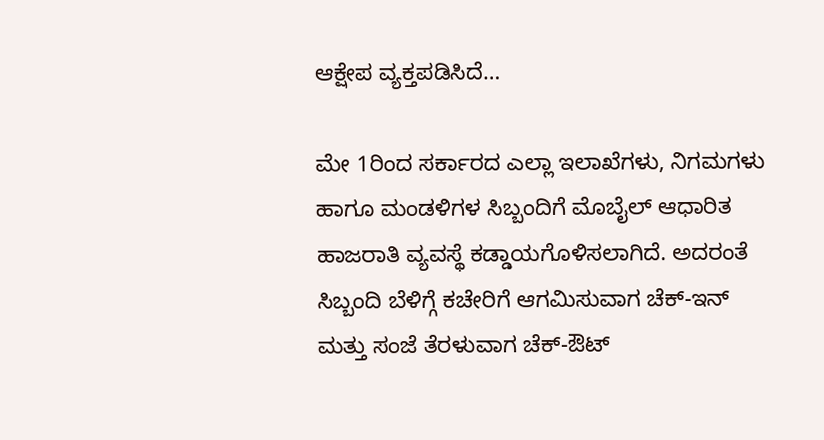ಆಕ್ಷೇಪ ವ್ಯಕ್ತಪಡಿಸಿದೆ…

ಮೇ 1ರಿಂದ ಸರ್ಕಾರದ ಎಲ್ಲಾ ಇಲಾಖೆಗಳು, ನಿಗಮಗಳು ಹಾಗೂ ಮಂಡಳಿಗಳ ಸಿಬ್ಬಂದಿಗೆ ಮೊಬೈಲ್ ಆಧಾರಿತ ಹಾಜರಾತಿ ವ್ಯವಸ್ಥೆ ಕಡ್ಡಾಯಗೊಳಿಸಲಾಗಿದೆ. ಅದರಂತೆ ಸಿಬ್ಬಂದಿ ಬೆಳಿಗ್ಗೆ ಕಚೇರಿಗೆ ಆಗಮಿಸುವಾಗ ಚೆಕ್-ಇನ್ ಮತ್ತು ಸಂಜೆ ತೆರಳುವಾಗ ಚೆಕ್-ಔಟ್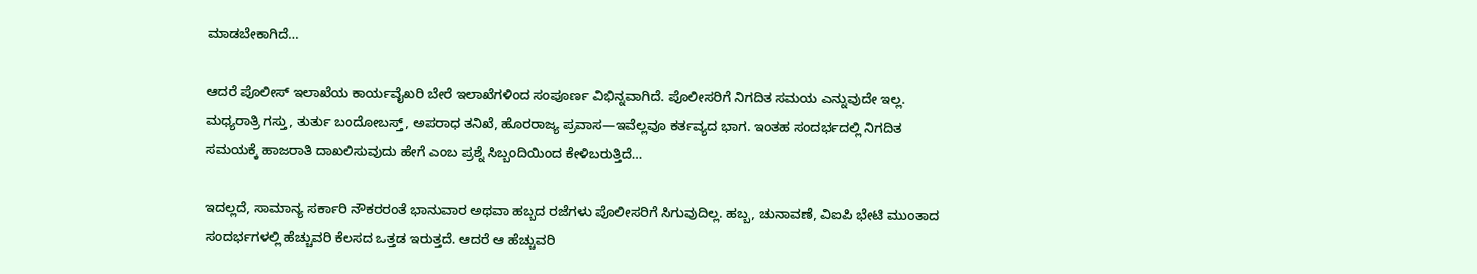ಮಾಡಬೇಕಾಗಿದೆ…

ಆದರೆ ಪೊಲೀಸ್ ಇಲಾಖೆಯ ಕಾರ್ಯವೈಖರಿ ಬೇರೆ ಇಲಾಖೆಗಳಿಂದ ಸಂಪೂರ್ಣ ವಿಭಿನ್ನವಾಗಿದೆ. ಪೊಲೀಸರಿಗೆ ನಿಗದಿತ ಸಮಯ ಎನ್ನುವುದೇ ಇಲ್ಲ. ಮಧ್ಯರಾತ್ರಿ ಗಸ್ತು, ತುರ್ತು ಬಂದೋಬಸ್ತ್, ಅಪರಾಧ ತನಿಖೆ, ಹೊರರಾಜ್ಯ ಪ್ರವಾಸ—ಇವೆಲ್ಲವೂ ಕರ್ತವ್ಯದ ಭಾಗ. ಇಂತಹ ಸಂದರ್ಭದಲ್ಲಿ ನಿಗದಿತ ಸಮಯಕ್ಕೆ ಹಾಜರಾತಿ ದಾಖಲಿಸುವುದು ಹೇಗೆ ಎಂಬ ಪ್ರಶ್ನೆ ಸಿಬ್ಬಂದಿಯಿಂದ ಕೇಳಿಬರುತ್ತಿದೆ…

ಇದಲ್ಲದೆ, ಸಾಮಾನ್ಯ ಸರ್ಕಾರಿ ನೌಕರರಂತೆ ಭಾನುವಾರ ಅಥವಾ ಹಬ್ಬದ ರಜೆಗಳು ಪೊಲೀಸರಿಗೆ ಸಿಗುವುದಿಲ್ಲ. ಹಬ್ಬ, ಚುನಾವಣೆ, ವಿಐಪಿ ಭೇಟಿ ಮುಂತಾದ ಸಂದರ್ಭಗಳಲ್ಲಿ ಹೆಚ್ಚುವರಿ ಕೆಲಸದ ಒತ್ತಡ ಇರುತ್ತದೆ. ಆದರೆ ಆ ಹೆಚ್ಚುವರಿ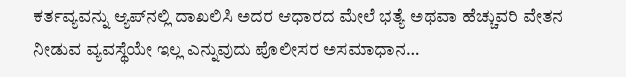ಕರ್ತವ್ಯವನ್ನು ಆ್ಯಪ್‌ನಲ್ಲಿ ದಾಖಲಿಸಿ ಅದರ ಆಧಾರದ ಮೇಲೆ ಭತ್ಯೆ ಅಥವಾ ಹೆಚ್ಚುವರಿ ವೇತನ ನೀಡುವ ವ್ಯವಸ್ಥೆಯೇ ಇಲ್ಲ ಎನ್ನುವುದು ಪೊಲೀಸರ ಅಸಮಾಧಾನ…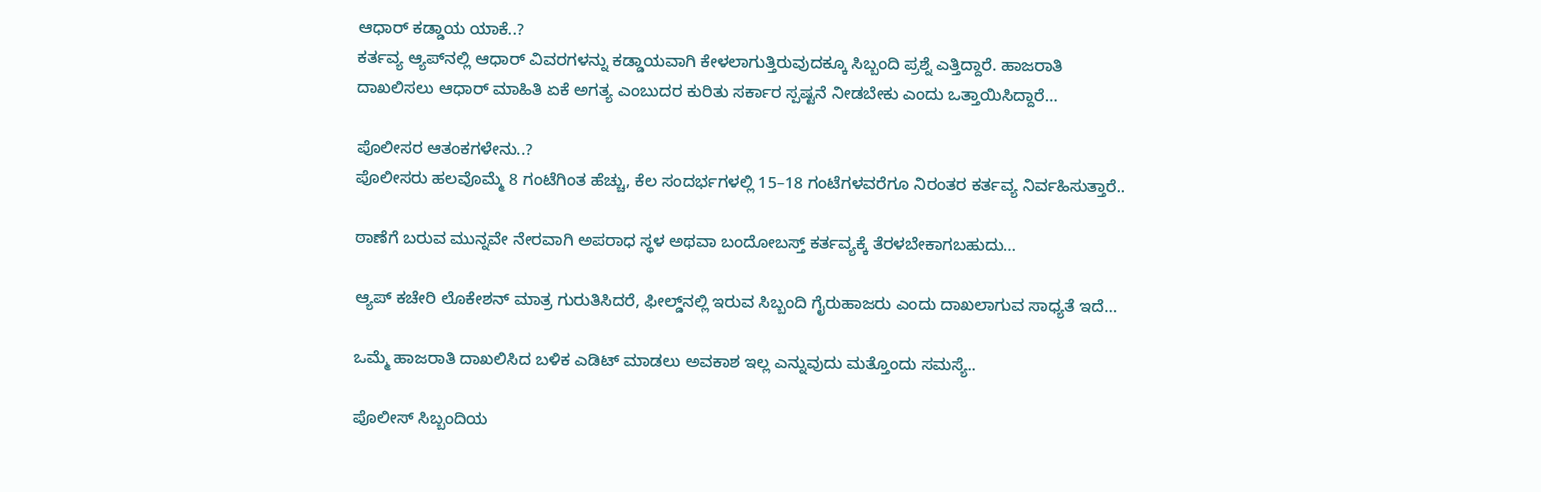ಆಧಾರ್ ಕಡ್ಡಾಯ ಯಾಕೆ..?
ಕರ್ತವ್ಯ ಆ್ಯಪ್‌ನಲ್ಲಿ ಆಧಾರ್ ವಿವರಗಳನ್ನು ಕಡ್ಡಾಯವಾಗಿ ಕೇಳಲಾಗುತ್ತಿರುವುದಕ್ಕೂ ಸಿಬ್ಬಂದಿ ಪ್ರಶ್ನೆ ಎತ್ತಿದ್ದಾರೆ. ಹಾಜರಾತಿ ದಾಖಲಿಸಲು ಆಧಾರ್ ಮಾಹಿತಿ ಏಕೆ ಅಗತ್ಯ ಎಂಬುದರ ಕುರಿತು ಸರ್ಕಾರ ಸ್ಪಷ್ಟನೆ ನೀಡಬೇಕು ಎಂದು ಒತ್ತಾಯಿಸಿದ್ದಾರೆ…

ಪೊಲೀಸರ ಆತಂಕಗಳೇನು..?
ಪೊಲೀಸರು ಹಲವೊಮ್ಮೆ 8 ಗಂಟೆಗಿಂತ ಹೆಚ್ಚು, ಕೆಲ ಸಂದರ್ಭಗಳಲ್ಲಿ 15–18 ಗಂಟೆಗಳವರೆಗೂ ನಿರಂತರ ಕರ್ತವ್ಯ ನಿರ್ವಹಿಸುತ್ತಾರೆ..

ಠಾಣೆಗೆ ಬರುವ ಮುನ್ನವೇ ನೇರವಾಗಿ ಅಪರಾಧ ಸ್ಥಳ ಅಥವಾ ಬಂದೋಬಸ್ತ್ ಕರ್ತವ್ಯಕ್ಕೆ ತೆರಳಬೇಕಾಗಬಹುದು…

ಆ್ಯಪ್ ಕಚೇರಿ ಲೊಕೇಶನ್‌ ಮಾತ್ರ ಗುರುತಿಸಿದರೆ, ಫೀಲ್ಡ್‌ನಲ್ಲಿ ಇರುವ ಸಿಬ್ಬಂದಿ ಗೈರುಹಾಜರು ಎಂದು ದಾಖಲಾಗುವ ಸಾಧ್ಯತೆ ಇದೆ…

ಒಮ್ಮೆ ಹಾಜರಾತಿ ದಾಖಲಿಸಿದ ಬಳಿಕ ಎಡಿಟ್ ಮಾಡಲು ಅವಕಾಶ ಇಲ್ಲ ಎನ್ನುವುದು ಮತ್ತೊಂದು ಸಮಸ್ಯೆ..

ಪೊಲೀಸ್ ಸಿಬ್ಬಂದಿಯ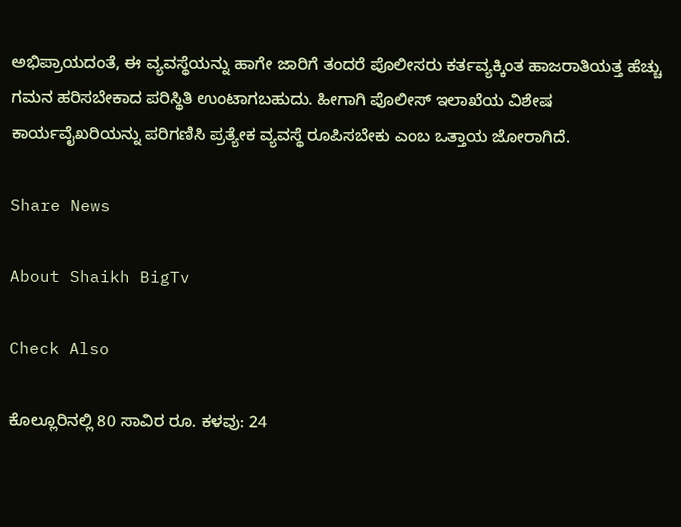ಅಭಿಪ್ರಾಯದಂತೆ, ಈ ವ್ಯವಸ್ಥೆಯನ್ನು ಹಾಗೇ ಜಾರಿಗೆ ತಂದರೆ ಪೊಲೀಸರು ಕರ್ತವ್ಯಕ್ಕಿಂತ ಹಾಜರಾತಿಯತ್ತ ಹೆಚ್ಚು ಗಮನ ಹರಿಸಬೇಕಾದ ಪರಿಸ್ಥಿತಿ ಉಂಟಾಗಬಹುದು. ಹೀಗಾಗಿ ಪೊಲೀಸ್ ಇಲಾಖೆಯ ವಿಶೇಷ ಕಾರ್ಯವೈಖರಿಯನ್ನು ಪರಿಗಣಿಸಿ ಪ್ರತ್ಯೇಕ ವ್ಯವಸ್ಥೆ ರೂಪಿಸಬೇಕು ಎಂಬ ಒತ್ತಾಯ ಜೋರಾಗಿದೆ.

Share News

About Shaikh BigTv

Check Also

ಕೊಲ್ಲೂರಿನಲ್ಲಿ 80 ಸಾವಿರ ರೂ. ಕಳವು: 24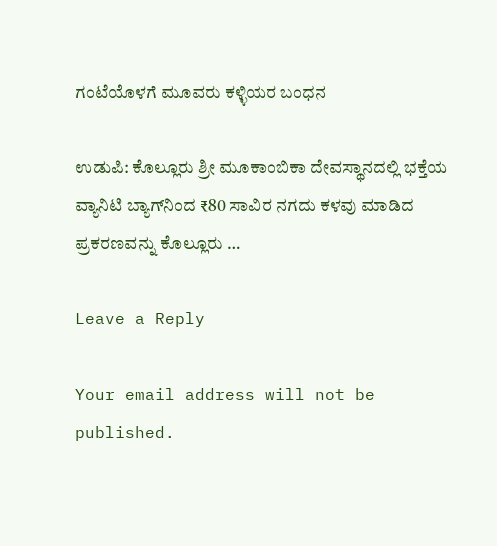ಗಂಟೆಯೊಳಗೆ ಮೂವರು ಕಳ್ಳಿಯರ ಬಂಧನ

ಉಡುಪಿ: ಕೊಲ್ಲೂರು ಶ್ರೀ ಮೂಕಾಂಬಿಕಾ ದೇವಸ್ಥಾನದಲ್ಲಿ ಭಕ್ತೆಯ ವ್ಯಾನಿಟಿ ಬ್ಯಾಗ್‌ನಿಂದ ₹80 ಸಾವಿರ ನಗದು ಕಳವು ಮಾಡಿದ ಪ್ರಕರಣವನ್ನು ಕೊಲ್ಲೂರು …

Leave a Reply

Your email address will not be published.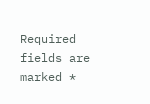Required fields are marked *